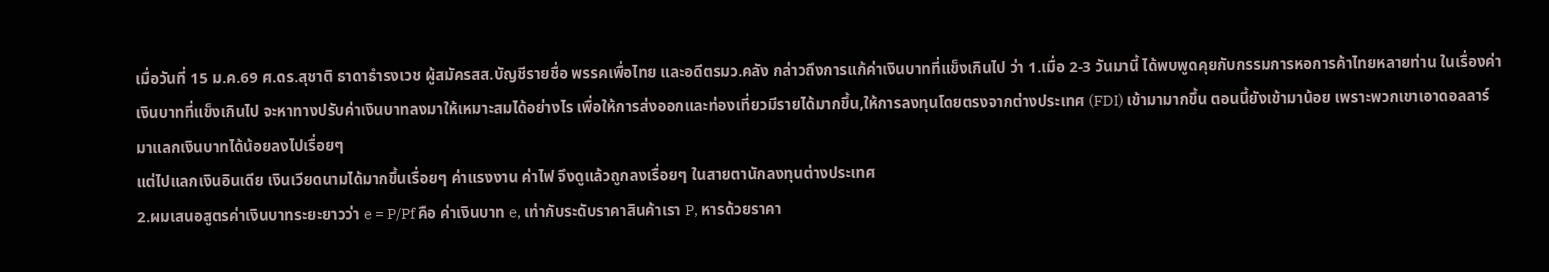เมื่อวันที่ 15 ม.ค.69 ศ.ดร.สุชาติ ธาดาธำรงเวช ผู้สมัครสส.บัญชีรายชื่อ พรรคเพื่อไทย และอดีตรมว.คลัง กล่าวถึงการแก้ค่าเงินบาทที่แข็งเกินไป ว่า 1.เมื่อ 2-3 วันมานี้ ได้พบพูดคุยกับกรรมการหอการค้าไทยหลายท่าน ในเรื่องค่าเงินบาทที่แข็งเกินไป จะหาทางปรับค่าเงินบาทลงมาให้เหมาะสมได้อย่างไร เพื่อให้การส่งออกและท่องเที่ยวมีรายได้มากขึ้น,ให้การลงทุนโดยตรงจากต่างประเทศ (FDI) เข้ามามากขึ้น ตอนนี้ยังเข้ามาน้อย เพราะพวกเขาเอาดอลลาร์มาแลกเงินบาทได้น้อยลงไปเรื่อยๆ
แต่ไปแลกเงินอินเดีย เงินเวียดนามได้มากขึ้นเรื่อยๆ ค่าแรงงาน ค่าไฟ จึงดูแล้วถูกลงเรื่อยๆ ในสายตานักลงทุนต่างประเทศ
2.ผมเสนอสูตรค่าเงินบาทระยะยาวว่า e = P/Pf คือ ค่าเงินบาท e, เท่ากับระดับราคาสินค้าเรา P, หารด้วยราคา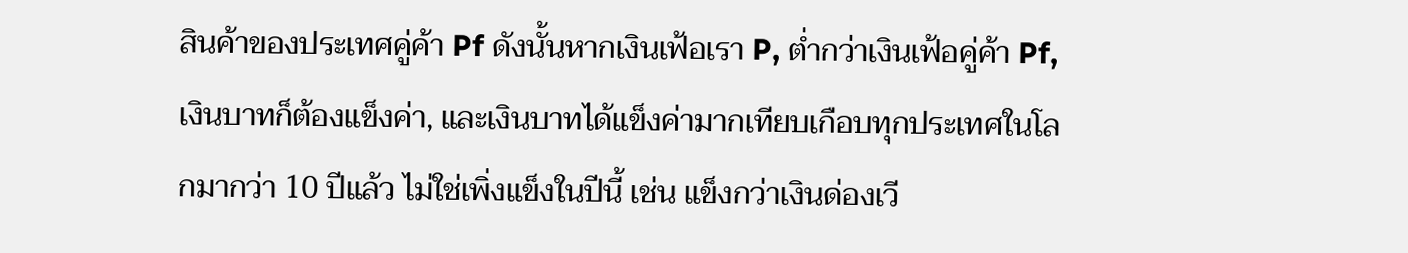สินค้าของประเทศคู่ค้า Pf ดังนั้นหากเงินเฟ้อเรา P, ต่ำกว่าเงินเฟ้อคู่ค้า Pf, เงินบาทก็ต้องแข็งค่า, และเงินบาทได้แข็งค่ามากเทียบเกือบทุกประเทศในโลกมากว่า 10 ปีแล้ว ไม่ใช่เพิ่งแข็งในปีนี้ เช่น แข็งกว่าเงินด่องเวี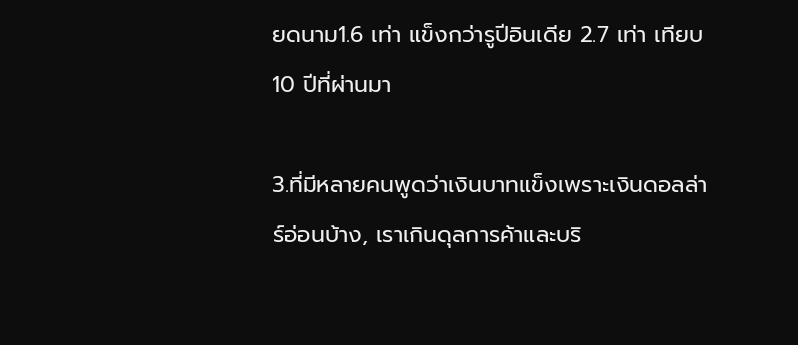ยดนาม1.6 เท่า แข็งกว่ารูปีอินเดีย 2.7 เท่า เทียบ 10 ปีที่ผ่านมา

3.ที่มีหลายคนพูดว่าเงินบาทแข็งเพราะเงินดอลล่าร์อ่อนบ้าง, เราเกินดุลการค้าและบริ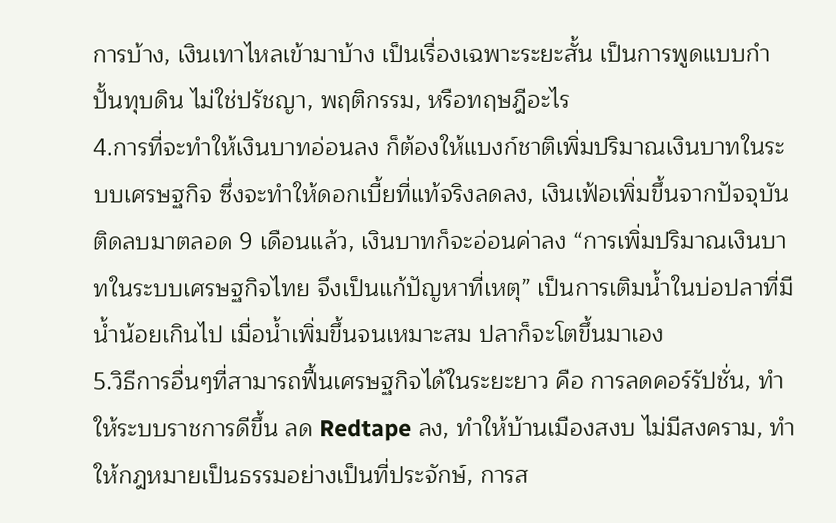การบ้าง, เงินเทาไหลเข้ามาบ้าง เป็นเรื่องเฉพาะระยะสั้น เป็นการพูดแบบกำปั้นทุบดิน ไม่ใช่ปรัชญา, พฤติกรรม, หรือทฤษฎีอะไร
4.การที่จะทำให้เงินบาทอ่อนลง ก็ต้องให้แบงก์ชาติเพิ่มปริมาณเงินบาทในระบบเศรษฐกิจ ซึ่งจะทำให้ดอกเบี้ยที่แท้จริงลดลง, เงินเฟ้อเพิ่มขึ้นจากปัจจุบันติดลบมาตลอด 9 เดือนแล้ว, เงินบาทก็จะอ่อนค่าลง “การเพิ่มปริมาณเงินบาทในระบบเศรษฐกิจไทย จึงเป็นแก้ปัญหาที่เหตุ” เป็นการเติมน้ำในบ่อปลาที่มีน้ำน้อยเกินไป เมื่อน้ำเพิ่มขึ้นจนเหมาะสม ปลาก็จะโตขึ้นมาเอง
5.วิธีการอื่นๆที่สามารถฟื้นเศรษฐกิจได้ในระยะยาว คือ การลดคอร์รัปชั่น, ทำให้ระบบราชการดีขึ้น ลด Redtape ลง, ทำให้บ้านเมืองสงบ ไม่มีสงคราม, ทำให้กฎหมายเป็นธรรมอย่างเป็นที่ประจักษ์, การส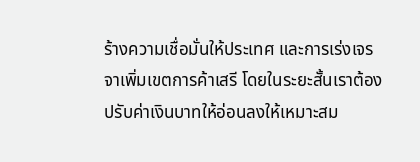ร้างความเชื่อมั่นให้ประเทศ และการเร่งเจรจาเพิ่มเขตการค้าเสรี โดยในระยะสั้นเราต้องปรับค่าเงินบาทให้อ่อนลงให้เหมาะสม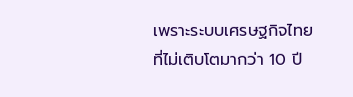เพราะระบบเศรษฐกิจไทยที่ไม่เติบโตมากว่า 10 ปี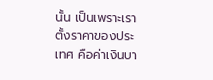นั้น เป็นเพราะเราตั้งราคาของประเทศ คือค่าเงินบา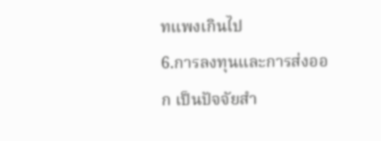ทแพงเกินไป
6.การลงทุนและการส่งออก เป็นปัจจัยสำ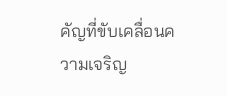คัญที่ขับเคลื่อนความเจริญ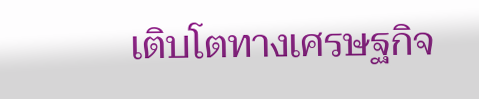เติบโตทางเศรษฐกิจ